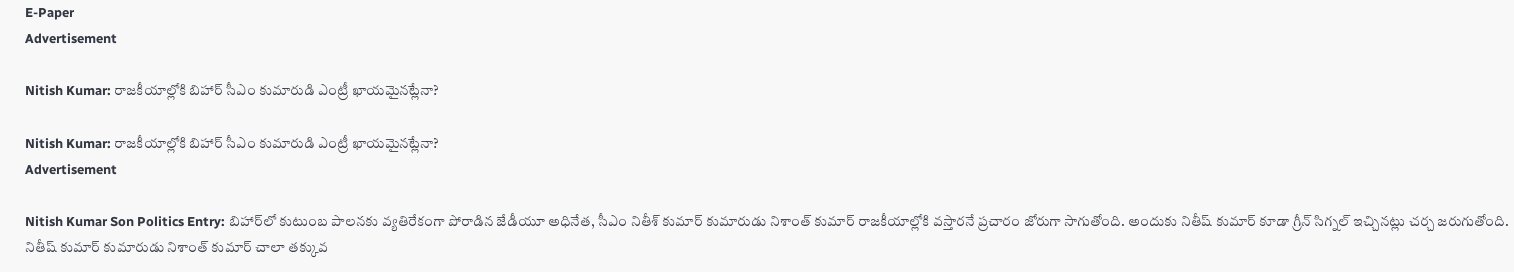E-Paper
Advertisement

Nitish Kumar: రాజకీయాల్లోకి బిహార్ సీఎం కుమారుడి ఎంట్రీ ఖాయమైనట్లేనా?

Nitish Kumar: రాజకీయాల్లోకి బిహార్ సీఎం కుమారుడి ఎంట్రీ ఖాయమైనట్లేనా?
Advertisement

Nitish Kumar Son Politics Entry: బిహార్‌లో కుటుంబ పాలనకు వ్యతిరేకంగా పోరాడిన జేడీయూ అధినేత, సీఎం నితీశ్ కుమార్ కుమారుడు నిశాంత్ కుమార్ రాజకీయాల్లోకి వస్తారనే ప్రచారం జోరుగా సాగుతోంది. అందుకు నితీష్ కుమార్ కూడా గ్రీన్ సిగ్నల్ ఇచ్చినట్లు చర్చ జరుగుతోంది. నితీష్ కుమార్ కుమారుడు నిశాంత్ కుమార్ చాలా తక్కువ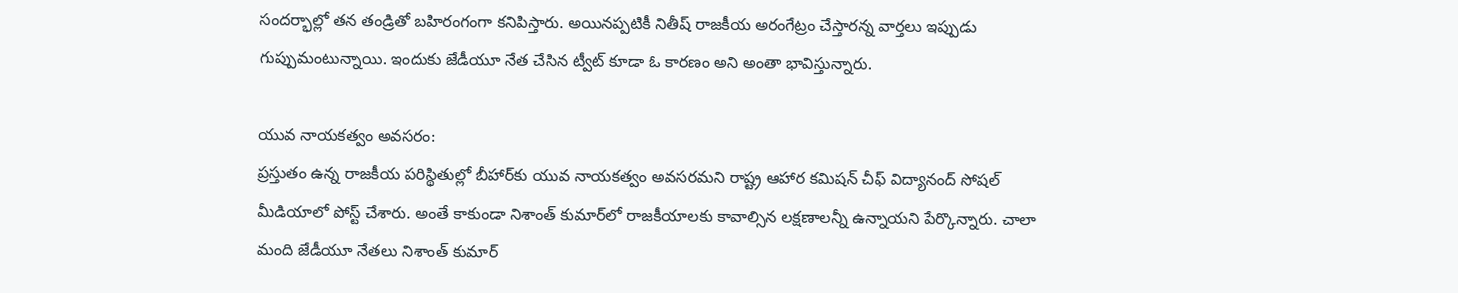సందర్భాల్లో తన తండ్రితో బహిరంగంగా కనిపిస్తారు. అయినప్పటికీ నితీష్ రాజకీయ అరంగేట్రం చేస్తారన్న వార్తలు ఇప్పుడు గుప్పుమంటున్నాయి. ఇందుకు జేడీయూ నేత చేసిన ట్వీట్ కూడా ఓ కారణం అని అంతా భావిస్తున్నారు.

యువ నాయకత్వం అవసరం:
ప్రస్తుతం ఉన్న రాజకీయ పరిస్థితుల్లో బీహార్‌కు యువ నాయకత్వం అవసరమని రాష్ట్ర ఆహార కమిషన్ చీఫ్ విద్యానంద్ సోషల్ మీడియాలో పోస్ట్ చేశారు. అంతే కాకుండా నిశాంత్‌ కుమార్‌లో రాజకీయాలకు కావాల్సిన లక్షణాలన్నీ ఉన్నాయని పేర్కొన్నారు. చాలా మంది జేడీయూ నేతలు నిశాంత్ కుమార్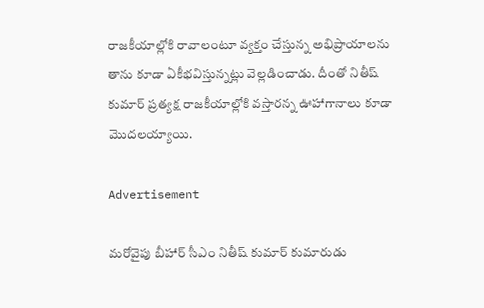రాజకీయాల్లోకి రావాలంటూ వ్యక్తం చేస్తున్న అభిప్రాయాలను తాను కూడా ఏకీభవిస్తున్నట్లు వెల్లడించాడు. దీంతో నితీష్ కుమార్ ప్రత్యక్ష రాజకీయాల్లోకి వస్తారన్న ఊహాగానాలు కూడా మొదలయ్యాయి.

Advertisement

మరోవైపు బీహార్ సీఎం నితీష్ కుమార్ కుమారుడు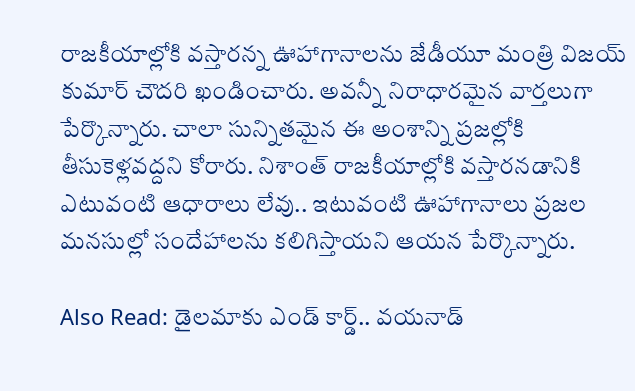రాజకీయాల్లోకి వస్తారన్న ఊహాగానాలను జేడీయూ మంత్రి విజయ్ కుమార్ చౌదరి ఖండించారు. అవన్నీ నిరాధారమైన వార్తలుగా పేర్కొన్నారు. చాలా సున్నితమైన ఈ అంశాన్ని ప్రజల్లోకి తీసుకెళ్లవద్దని కోరారు. నిశాంత్ రాజకీయాల్లోకి వస్తారనడానికి ఎటువంటి ఆధారాలు లేవు.. ఇటువంటి ఊహాగానాలు ప్రజల మనసుల్లో సందేహాలను కలిగిస్తాయని ఆయన పేర్కొన్నారు.

Also Read: డైలమాకు ఎండ్‌ కార్డ్‌.. వయనాడ్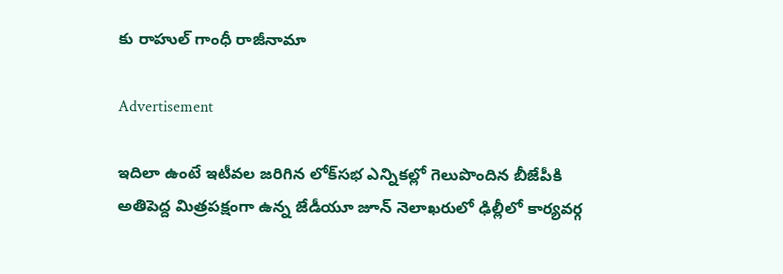కు రాహుల్ గాంధీ రాజీనామా

Advertisement

ఇదిలా ఉంటే ఇటీవల జరిగిన లోక్‌సభ ఎన్నికల్లో గెలుపొందిన బీజేపీకి అతిపెద్ద మిత్రపక్షంగా ఉన్న జేడీయూ జూన్ నెలాఖరులో ఢిల్లీలో కార్యవర్గ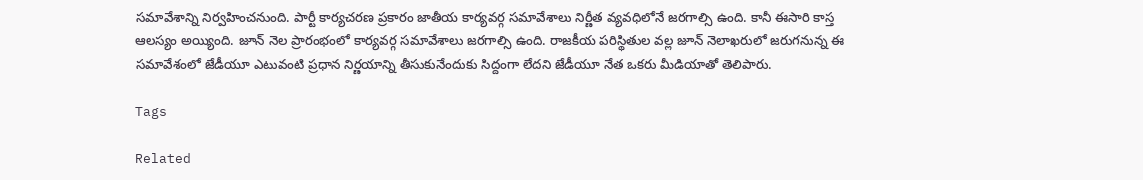సమావేశాన్ని నిర్వహించనుంది. పార్టీ కార్యచరణ ప్రకారం జాతీయ కార్యవర్గ సమావేశాలు నిర్ణీత వ్యవధిలోనే జరగాల్సి ఉంది. కానీ ఈసారి కాస్త ఆలస్యం అయ్యింది. జూన్ నెల ప్రారంభంలో కార్యవర్గ సమావేశాలు జరగాల్సి ఉంది. రాజకీయ పరిస్థితుల వల్ల జూన్ నెలాఖరులో జరుగనున్న ఈ సమావేశంలో జేడీయూ ఎటువంటి ప్రధాన నిర్ణయాన్ని తీసుకునేందుకు సిద్దంగా లేదని జేడీయూ నేత ఒకరు మీడియాతో తెలిపారు.

Tags

Related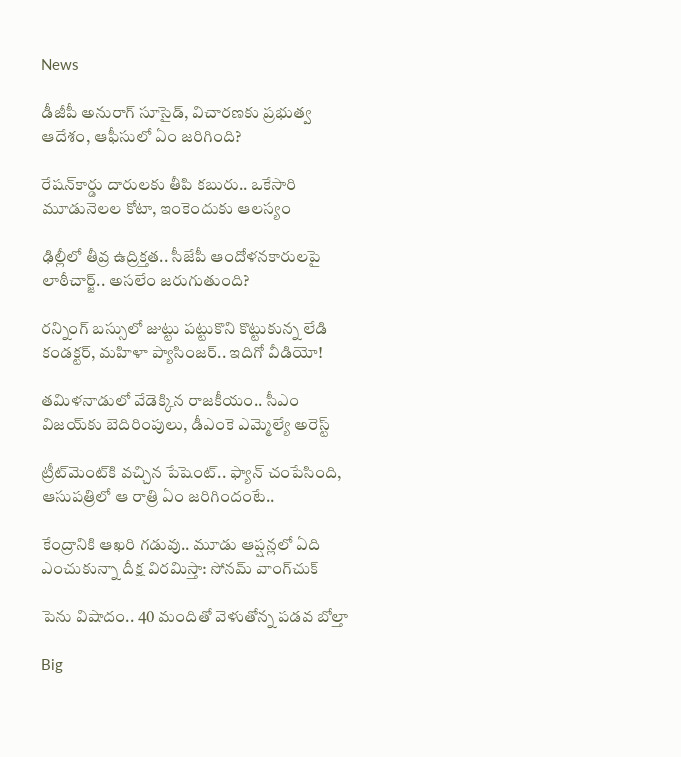News

డీజీపీ అనురాగ్‌ సూసైడ్‌, విచారణకు ప్రభుత్వ ఆదేశం, ఆఫీసులో ఏం జరిగింది?

రేషన్‌కార్డు దారులకు తీపి కబురు.. ఒకేసారి మూడునెలల కోటా, ఇంకెందుకు ఆలస్యం

ఢిల్లీలో తీవ్ర ఉద్రిక్తత.. సీజేపీ ఆందోళనకారులపై లాఠీచార్జ్.. అసలేం జరుగుతుంది?

రన్నింగ్‌ బస్సులో జుట్టు పట్టుకొని కొట్టుకున్న లేడి కండక్టర్, మహిళా ప్యాసింజర్.. ఇదిగో వీడియో!

తమిళనాడులో వేడెక్కిన రాజకీయం.. సీఎం విజయ్‌కు బెదిరింపులు, డీఎంకె ఎమ్మెల్యే అరెస్ట్

ట్రీట్‌మెంట్‌కి వచ్చిన పేషెంట్.. ఫ్యాన్ చంపేసింది, ఆసుపత్రిలో ఆ రాత్రి ఏం జరిగిందంటే..

కేంద్రానికి ఆఖరి గడువు.. మూడు ఆప్షన్లలో ఏది ఎంచుకున్నా దీక్ష విరమిస్తా: సోనమ్ వాంగ్‌చుక్

పెను విషాదం.. 40 మందితో వెళుతోన్న ప‌డ‌వ బోల్తా

Big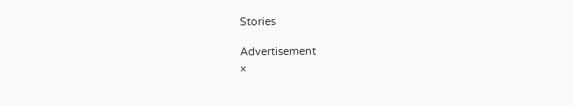Stories

Advertisement
×